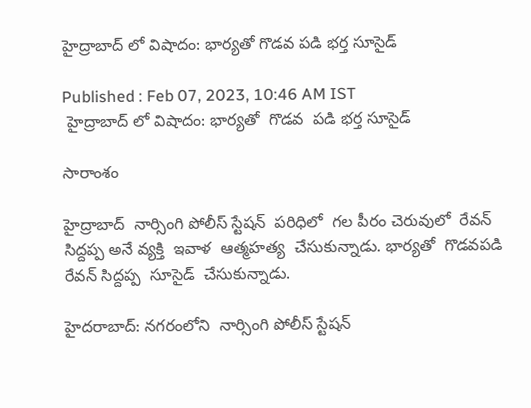హైద్రాబాద్ లో విషాదం: భార్యతో గొడవ పడి భర్త సూసైడ్

Published : Feb 07, 2023, 10:46 AM IST
 హైద్రాబాద్ లో విషాదం: భార్యతో  గొడవ  పడి భర్త సూసైడ్

సారాంశం

హైద్రాబాద్  నార్సింగి పోలీస్ స్టేషన్  పరిధిలో  గల పీరం చెరువులో  రేవన్ సిద్దప్ప అనే వ్యక్తి  ఇవాళ  ఆత్మహత్య  చేసుకున్నాడు. భార్యతో  గొడవపడి  రేవన్ సిద్దప్ప  సూసైడ్  చేసుకున్నాడు.

హైదరాబాద్: నగరంలోని  నార్సింగి పోలీస్ స్టేషన్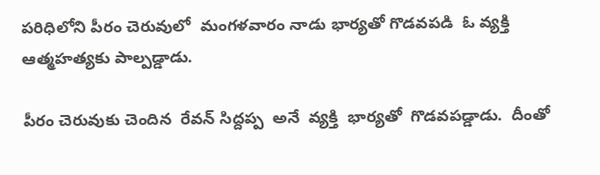పరిధిలోని పీరం చెరువులో  మంగళవారం నాడు భార్యతో గొడవపడి  ఓ వ్యక్తి  ఆత్మహత్యకు పాల్పడ్డాడు.

పీరం చెరువుకు చెందిన  రేవన్ సిద్దప్ప  అనే  వ్యక్తి  భార్యతో  గొడవపడ్డాడు.  దీంతో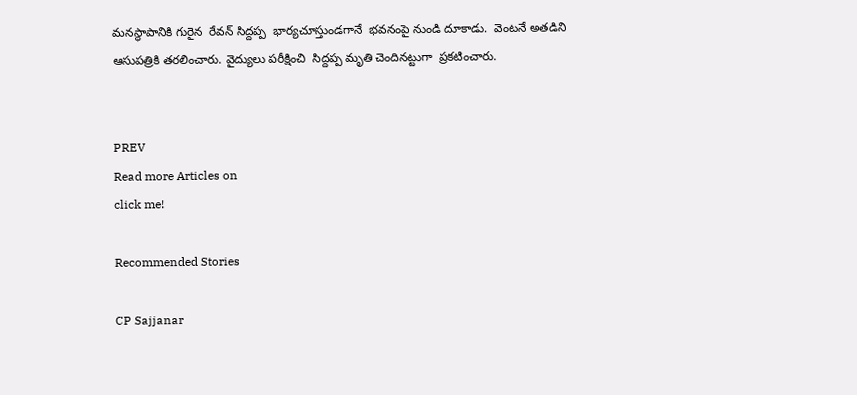మనస్థాపానికి గురైన  రేవన్ సిద్దప్ప  భార్యచూస్తుండగానే  భవనంపై నుండి దూకాడు.  వెంటనే అతడిని  ఆసుపత్రికి తరలించారు. వైద్యులు పరీక్షించి  సిద్దప్ప మృతి చెందినట్టుగా  ప్రకటించారు.


PREV
Read more Articles on
click me!

Recommended Stories

CP Sajjanar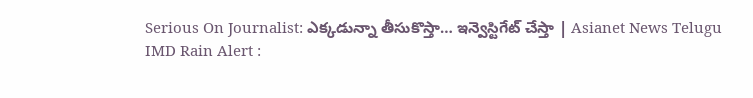Serious On Journalist: ఎక్కడున్నా తీసుకొస్తా… ఇన్వెస్టిగేట్ చేస్తా | Asianet News Telugu
IMD Rain Alert :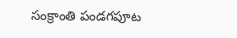సంక్రాంతి పండగపూట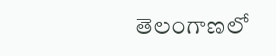తెలంగాణలో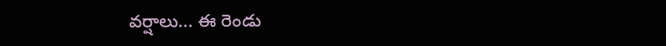వర్షాలు... ఈ రెండు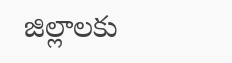జిల్లాలకు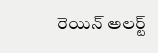రెయిన్ అలర్ట్